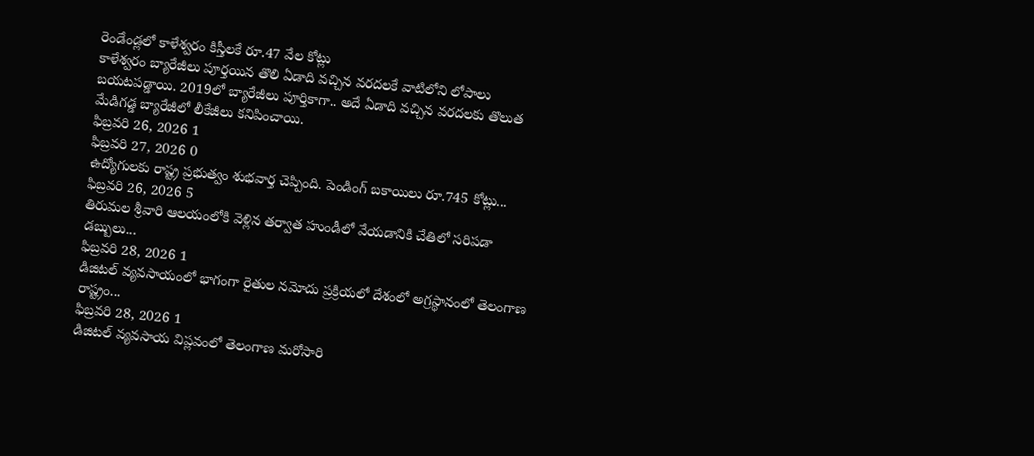రెండేండ్లలో కాళేశ్వరం కిస్తీలకే రూ.47 వేల కోట్లు
కాళేశ్వరం బ్యారేజీలు పూర్తయిన తొలి ఏడాది వచ్చిన వరదలకే వాటిలోని లోపాలు బయటపడ్డాయి. 2019లో బ్యారేజీలు పూర్తికాగా.. అదే ఏడాది వచ్చిన వరదలకు తొలుత మేడిగడ్డ బ్యారేజీలో లీకేజీలు కనిపించాయి.
ఫిబ్రవరి 26, 2026 1
ఫిబ్రవరి 27, 2026 0
ఉద్యోగులకు రాష్ట్ర ప్రభుత్వం శుభవార్త చెప్పింది. పెండింగ్ బకాయిలు రూ.745 కోట్లు...
ఫిబ్రవరి 26, 2026 5
తిరుమల శ్రీవారి ఆలయంలోకి వెళ్లిన తర్వాత హుండీలో వేయడానికి చేతిలో సరిపడా డబ్బులు...
ఫిబ్రవరి 28, 2026 1
డిజిటల్ వ్యవసాయంలో భాగంగా రైతుల నమోదు ప్రక్రియలో దేశంలో అగ్రస్థానంలో తెలంగాణ రాష్ట్రం...
ఫిబ్రవరి 28, 2026 1
డిజిటల్ వ్యవసాయ విప్లవంలో తెలంగాణ మరోసారి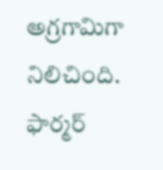అగ్రగామిగా నిలిచింది. ఫార్మర్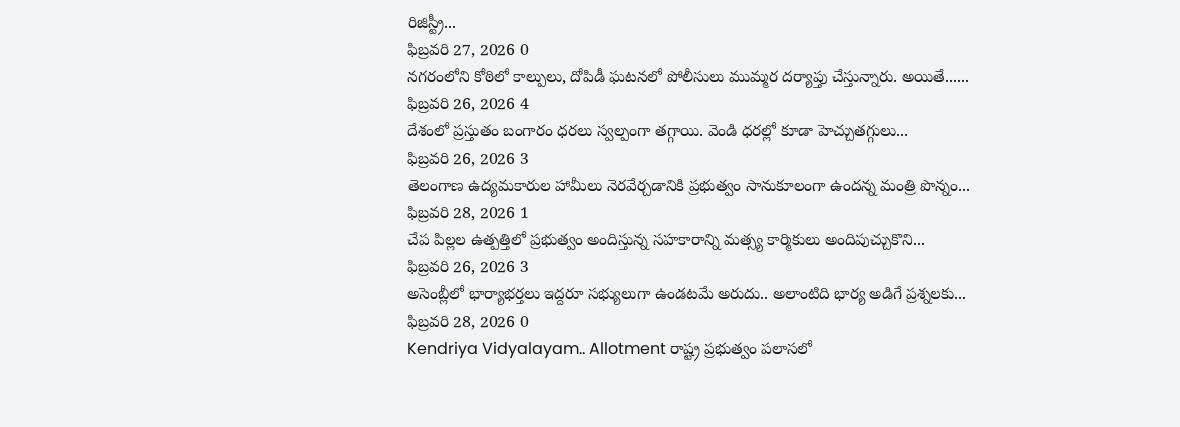రిజిస్ట్రీ...
ఫిబ్రవరి 27, 2026 0
నగరంలోని కోఠిలో కాల్పులు, దోపిడీ ఘటనలో పోలీసులు ముమ్మర దర్యాప్తు చేస్తున్నారు. అయితే......
ఫిబ్రవరి 26, 2026 4
దేశంలో ప్రస్తుతం బంగారం ధరలు స్వల్పంగా తగ్గాయి. వెండి ధరల్లో కూడా హెచ్చుతగ్గులు...
ఫిబ్రవరి 26, 2026 3
తెలంగాణ ఉద్యమకారుల హామీలు నెరవేర్చడానికి ప్రభుత్వం సానుకూలంగా ఉందన్న మంత్రి పొన్నం...
ఫిబ్రవరి 28, 2026 1
చేప పిల్లల ఉత్పత్తిలో ప్రభుత్వం అందిస్తున్న సహకారాన్ని మత్స్య కార్మికులు అందిపుచ్చుకొని...
ఫిబ్రవరి 26, 2026 3
అసెంబ్లీలో భార్యాభర్తలు ఇద్దరూ సభ్యులుగా ఉండటమే అరుదు.. అలాంటిది భార్య అడిగే ప్రశ్నలకు...
ఫిబ్రవరి 28, 2026 0
Kendriya Vidyalayam.. Allotment రాష్ట్ర ప్రభుత్వం పలాసలో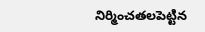నిర్మించతలపెట్టిన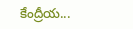కేంద్రీయ...